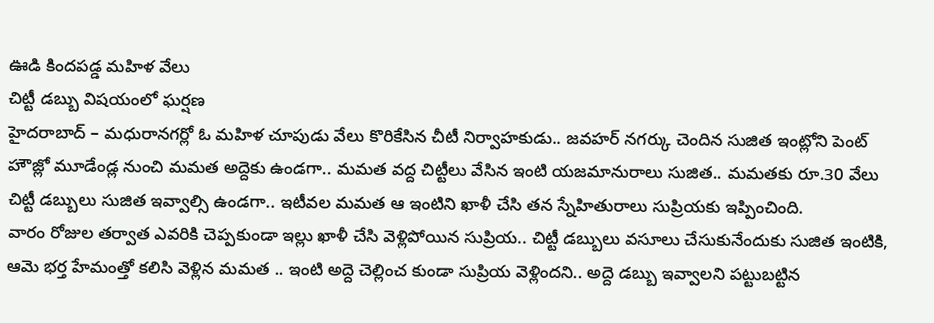ఊడి కిందపడ్డ మహిళ వేలు
చిట్టీ డబ్బు విషయంలో ఘర్షణ
హైదరాబాద్ – మధురానగర్లో ఓ మహిళ చూపుడు వేలు కొరికేసిన చీటీ నిర్వాహకుడు.. జవహర్ నగర్కు చెందిన సుజిత ఇంట్లోని పెంట్ హౌజ్లో మూడేండ్ల నుంచి మమత అద్దెకు ఉండగా.. మమత వద్ద చిట్టీలు వేసిన ఇంటి యజమానురాలు సుజిత.. మమతకు రూ.30 వేలు చిట్టీ డబ్బులు సుజిత ఇవ్వాల్సి ఉండగా.. ఇటీవల మమత ఆ ఇంటిని ఖాళీ చేసి తన స్నేహితురాలు సుప్రియకు ఇప్పించింది.
వారం రోజుల తర్వాత ఎవరికి చెప్పకుండా ఇల్లు ఖాళీ చేసి వెళ్లిపోయిన సుప్రియ.. చిట్టీ డబ్బులు వసూలు చేసుకునేందుకు సుజిత ఇంటికి, ఆమె భర్త హేమంత్తో కలిసి వెళ్లిన మమత .. ఇంటి అద్దె చెల్లించ కుండా సుప్రియ వెళ్లిందని.. అద్దె డబ్బు ఇవ్వాలని పట్టుబట్టిన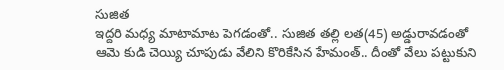సుజిత
ఇద్దరి మధ్య మాటామాట పెగడంతో.. సుజిత తల్లి లత(45) అడ్డురావడంతో ఆమె కుడి చెయ్యి చూపుడు వేలిని కొరికేసిన హేమంత్.. దీంతో వేలు పట్టుకుని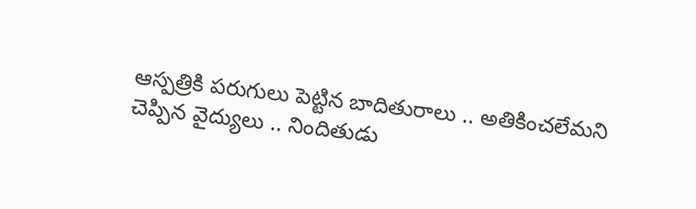ఆస్పత్రికి పరుగులు పెట్టిన బాదితురాలు .. అతికించలేమని చెప్పిన వైద్యులు .. నిందితుడు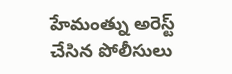హేమంత్ను అరెస్ట్ చేసిన పోలీసులు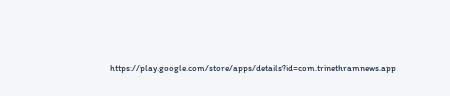https://play.google.com/store/apps/details?id=com.trinethramnews.app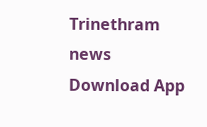Trinethram news
Download App